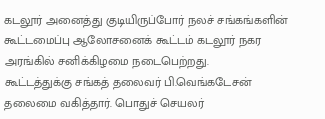கடலூர் அனைத்து குடியிருப்போர் நலச் சங்கங்களின் கூட்டமைப்பு ஆலோசனைக் கூட்டம் கடலூர் நகர அரங்கில் சனிக்கிழமை நடைபெற்றது.
கூட்டத்துக்கு சங்கத் தலைவர் பி.வெங்கடேசன் தலைமை வகித்தார். பொதுச் செயலர்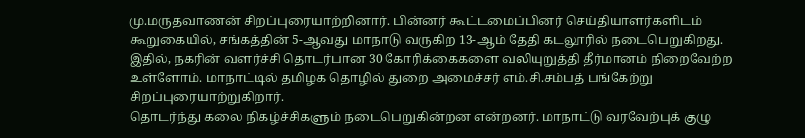மு.மருதவாணன் சிறப்புரையாற்றினார். பின்னர் கூட்டமைப்பினர் செய்தியாளர்களிடம் கூறுகையில், சங்கத்தின் 5-ஆவது மாநாடு வருகிற 13-ஆம் தேதி கடலூரில் நடைபெறுகிறது. இதில், நகரின் வளர்ச்சி தொடர்பான 30 கோரிக்கைகளை வலியுறுத்தி தீர்மானம் நிறைவேற்ற உள்ளோம். மாநாட்டில் தமிழக தொழில் துறை அமைச்சர் எம்.சி.சம்பத் பங்கேற்று சிறப்புரையாற்றுகிறார்.
தொடர்ந்து கலை நிகழ்ச்சிகளும் நடைபெறுகின்றன என்றனர். மாநாட்டு வரவேற்புக் குழு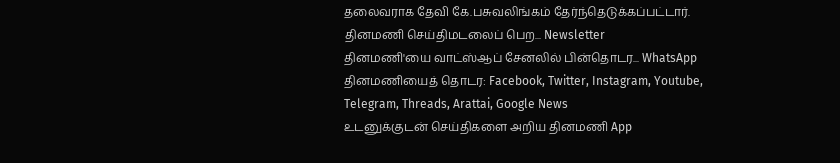தலைவராக தேவி கே.பசுவலிங்கம் தேர்ந்தெடுக்கப்பட்டார்.
தினமணி செய்திமடலைப் பெற... Newsletter
தினமணி'யை வாட்ஸ்ஆப் சேனலில் பின்தொடர... WhatsApp
தினமணியைத் தொடர: Facebook, Twitter, Instagram, Youtube, Telegram, Threads, Arattai, Google News
உடனுக்குடன் செய்திகளை அறிய தினமணி App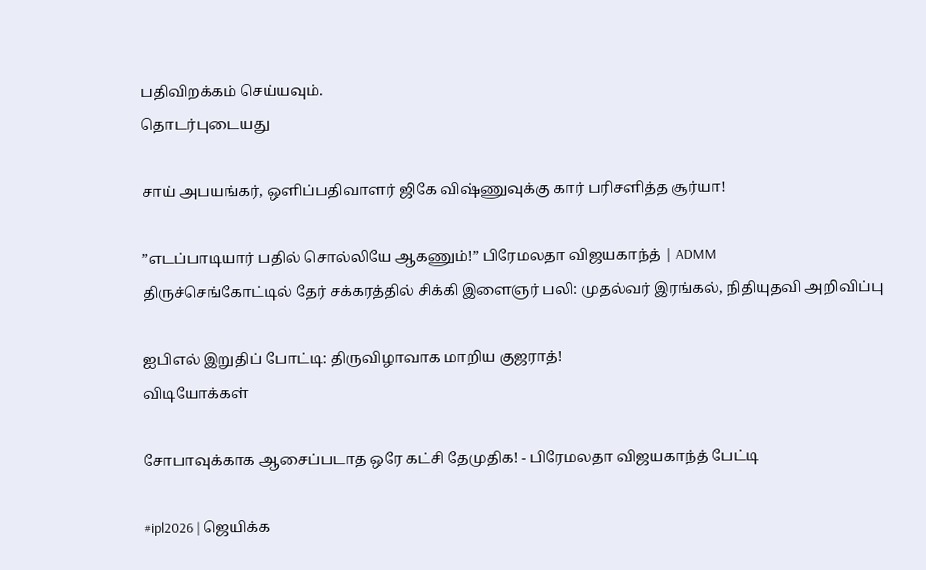பதிவிறக்கம் செய்யவும்.
தொடர்புடையது

சாய் அபயங்கர், ஒளிப்பதிவாளர் ஜிகே விஷ்ணுவுக்கு கார் பரிசளித்த சூர்யா!

”எடப்பாடியார் பதில் சொல்லியே ஆகணும்!” பிரேமலதா விஜயகாந்த் | ADMM
திருச்செங்கோட்டில் தேர் சக்கரத்தில் சிக்கி இளைஞர் பலி: முதல்வர் இரங்கல், நிதியுதவி அறிவிப்பு

ஐபிஎல் இறுதிப் போட்டி: திருவிழாவாக மாறிய குஜராத்!
விடியோக்கள்

சோபாவுக்காக ஆசைப்படாத ஒரே கட்சி தேமுதிக! - பிரேமலதா விஜயகாந்த் பேட்டி

#ipl2026 | ஜெயிக்க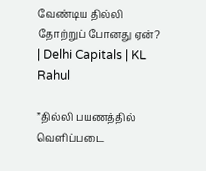வேண்டிய தில்லி தோற்றுப் போனது ஏன்? | Delhi Capitals | KL Rahul

”தில்லி பயணத்தில் வெளிப்படை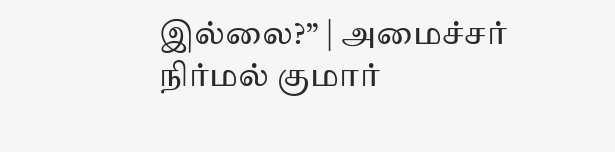இல்லை?” | அமைச்சர் நிர்மல் குமார்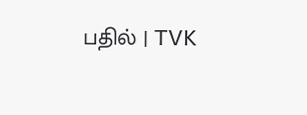பதில் | TVK